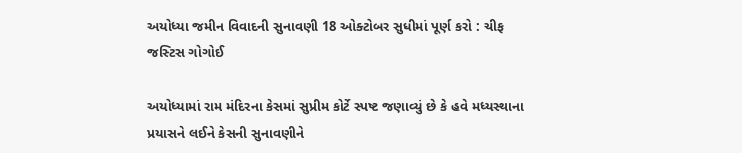અયોધ્યા જમીન વિવાદની સુનાવણી 18 ઓક્ટોબર સુધીમાં પૂર્ણ કરો : ચીફ જસ્ટિસ ગોગોઈ

અયોધ્યામાં રામ મંદિરના કેસમાં સુપ્રીમ કોર્ટે સ્પષ્ટ જણાવ્યું છે કે હવે મધ્યસ્થાના પ્રયાસને લઈને કેસની સુનાવણીને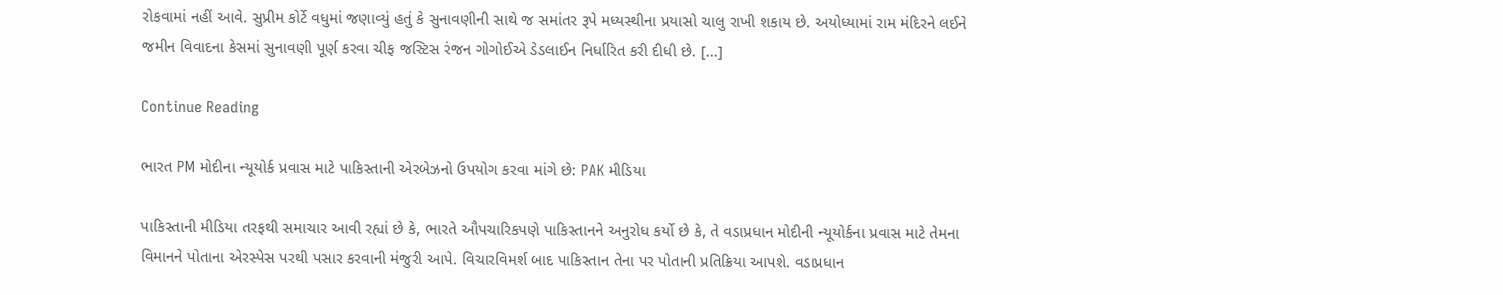રોકવામાં નહીં આવે. સુપ્રીમ કોર્ટે વધુમાં જણાવ્યું હતું કે સુનાવણીની સાથે જ સમાંતર રૂપે મધ્યસ્થીના પ્રયાસો ચાલુ રાખી શકાય છે. અયોધ્યામાં રામ મંદિરને લઈને જમીન વિવાદના કેસમાં સુનાવણી પૂર્ણ કરવા ચીફ જસ્ટિસ રંજન ગોગોઈએ ડેડલાઈન નિર્ધારિત કરી દીધી છે. […]

Continue Reading

ભારત PM મોદીના ન્યૂયોર્ક પ્રવાસ માટે પાકિસ્તાની એરબેઝનો ઉપયોગ કરવા માંગે છે: PAK મીડિયા

પાકિસ્તાની મીડિયા તરફથી સમાચાર આવી રહ્યાં છે કે, ભારતે ઔપચારિકપણે પાકિસ્તાનને અનુરોધ કર્યો છે કે, તે વડાપ્રધાન મોદીની ન્યૂયોર્કના પ્રવાસ માટે તેમના વિમાનને પોતાના એરસ્પેસ પરથી પસાર કરવાની મંજુરી આપે. વિચારવિમર્શ બાદ પાકિસ્તાન તેના પર પોતાની પ્રતિક્રિયા આપશે. વડાપ્રધાન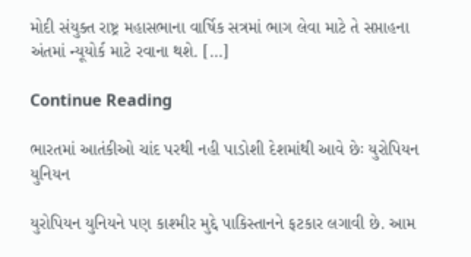મોદી સંયુક્ત રાષ્ટ્ર મહાસભાના વાર્ષિક સત્રમાં ભાગ લેવા માટે તે સપ્તાહના અંતમાં ન્યૂયોર્ક માટે રવાના થશે. […]

Continue Reading

ભારતમાં આતંકીઓ ચાંદ પરથી નહી પાડોશી દેશમાંથી આવે છેઃ યુરોપિયન યુનિયન

યુરોપિયન યુનિયને પણ કાશ્મીર મુદ્દે પાકિસ્તાનને ફટકાર લગાવી છે. આમ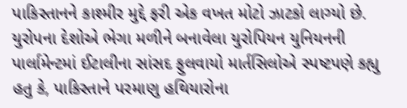પાકિસ્તાનને કાશ્મીર મુદ્દે ફરી એક વખત મોટો ઝાટકો લાગ્યો છે. યુરોપના દેશોએ ભેગા મળીને બનાવેલા યુરોપિયન યુનિયનની પાર્લામેન્ટમાં ઈટાલીના સાંસદ ફુલવાયો માર્તસિલોએ સ્પષ્ટપણે કહ્યુ હતુ કે, પાકિસ્તાને પરમાણુ હથિયારોના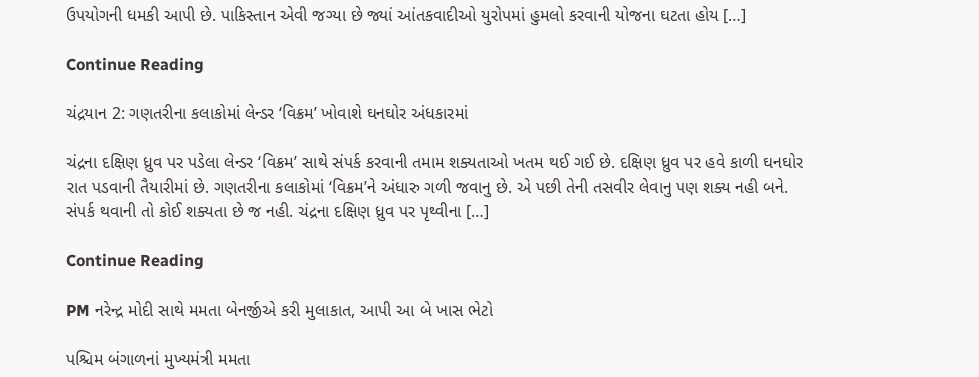ઉપયોગની ધમકી આપી છે. પાકિસ્તાન એવી જગ્યા છે જ્યાં આંતકવાદીઓ યુરોપમાં હુમલો કરવાની યોજના ઘટતા હોય […]

Continue Reading

ચંદ્રયાન 2: ગણતરીના કલાકોમાં લેન્ડર ‘વિક્રમ’ ખોવાશે ઘનઘોર અંધકારમાં

ચંદ્રના દક્ષિણ ધ્રુવ પર પડેલા લેન્ડર ‘વિક્રમ’ સાથે સંપર્ક કરવાની તમામ શક્યતાઓ ખતમ થઈ ગઈ છે. દક્ષિણ ધ્રુવ પર હવે કાળી ઘનઘોર રાત પડવાની તૈયારીમાં છે. ગણતરીના કલાકોમાં ‘વિક્રમ’ને અંધારુ ગળી જવાનુ છે. એ પછી તેની તસવીર લેવાનુ પણ શક્ય નહી બને. સંપર્ક થવાની તો કોઈ શક્યતા છે જ નહી. ચંદ્રના દક્ષિણ ધ્રુવ પર પૃથ્વીના […]

Continue Reading

PM નરેન્દ્ર મોદી સાથે મમતા બેનર્જીએ કરી મુલાકાત, આપી આ બે ખાસ ભેટો

પશ્ચિમ બંગાળનાં મુખ્યમંત્રી મમતા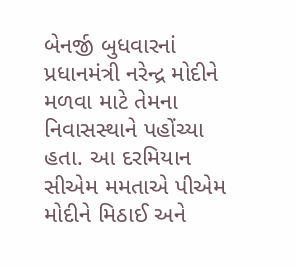બેનર્જી બુધવારનાં પ્રધાનમંત્રી નરેન્દ્ર મોદીને મળવા માટે તેમના નિવાસસ્થાને પહોંચ્યા હતા. આ દરમિયાન સીએમ મમતાએ પીએમ મોદીને મિઠાઈ અને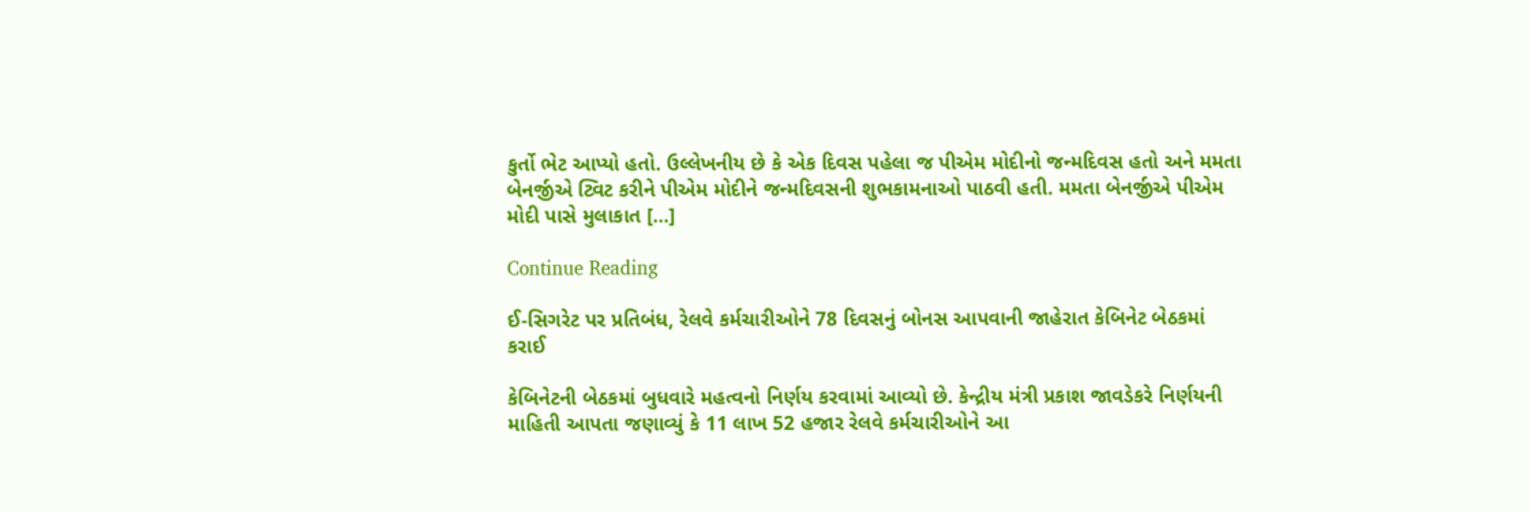કુર્તો ભેટ આપ્યો હતો. ઉલ્લેખનીય છે કે એક દિવસ પહેલા જ પીએમ મોદીનો જન્મદિવસ હતો અને મમતા બેનર્જીએ ટ્વિટ કરીને પીએમ મોદીને જન્મદિવસની શુભકામનાઓ પાઠવી હતી. મમતા બેનર્જીએ પીએમ મોદી પાસે મુલાકાત […]

Continue Reading

ઈ-સિગરેટ પર પ્રતિબંધ, રેલવે કર્મચારીઓને 78 દિવસનું બોનસ આપવાની જાહેરાત કેબિનેટ બેઠકમાં કરાઈ

કેબિનેટની બેઠકમાં બુધવારે મહત્વનો નિર્ણય કરવામાં આવ્યો છે. કેન્દ્રીય મંત્રી પ્રકાશ જાવડેકરે નિર્ણયની માહિતી આપતા જણાવ્યું કે 11 લાખ 52 હજાર રેલવે કર્મચારીઓને આ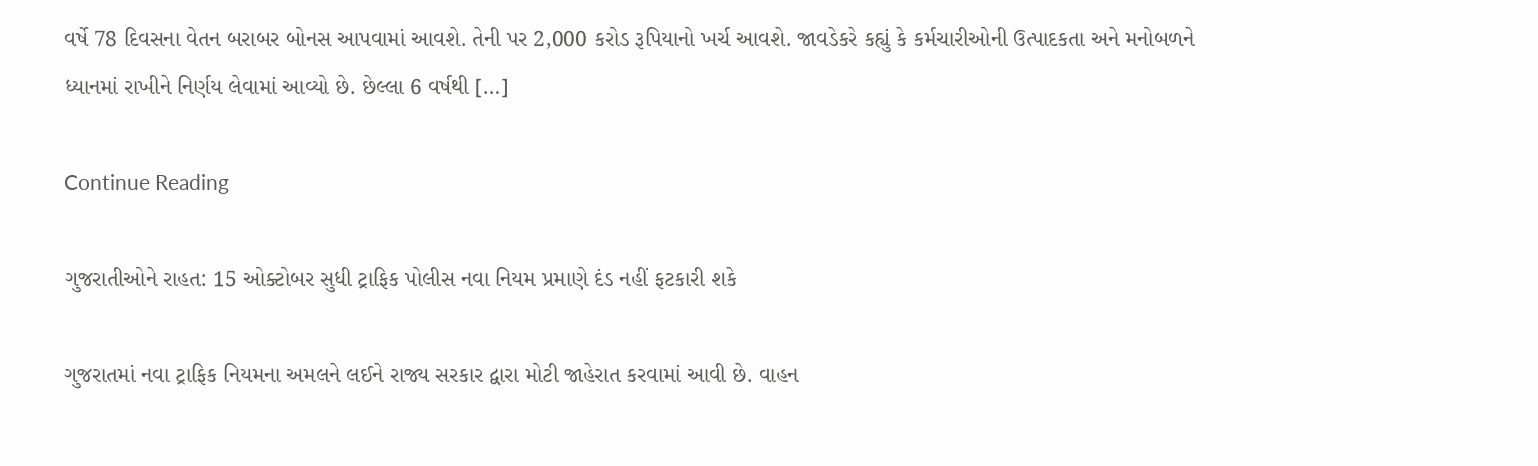વર્ષે 78 દિવસના વેતન બરાબર બોનસ આપવામાં આવશે. તેની પર 2,000 કરોડ રૂપિયાનો ખર્ચ આવશે. જાવડેકરે કહ્યું કે કર્મચારીઓની ઉત્પાદકતા અને મનોબળને ધ્યાનમાં રાખીને નિર્ણય લેવામાં આવ્યો છે. છેલ્લા 6 વર્ષથી […]

Continue Reading

ગુજરાતીઓને રાહત: 15 ઓક્ટોબર સુધી ટ્રાફિક પોલીસ નવા નિયમ પ્રમાણે દંડ નહીં ફટકારી શકે

ગુજરાતમાં નવા ટ્રાફિક નિયમના અમલને લઈને રાજ્ય સરકાર દ્વારા મોટી જાહેરાત કરવામાં આવી છે. વાહન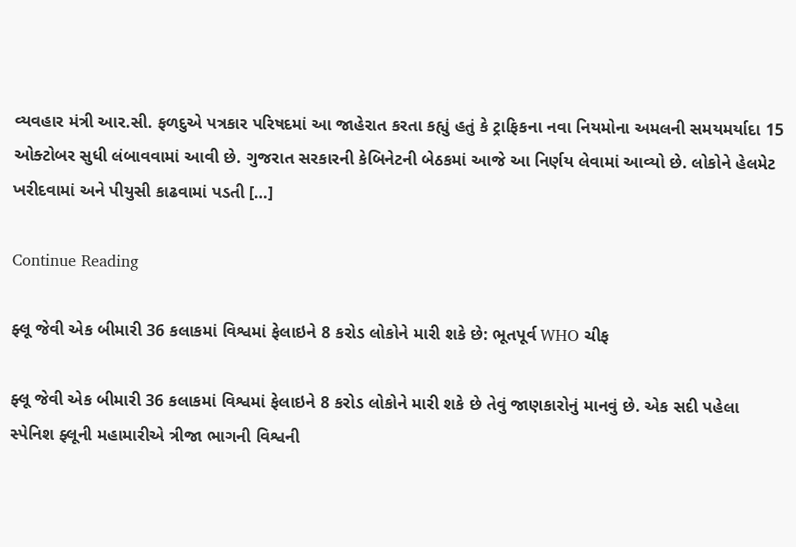વ્યવહાર મંત્રી આર.સી. ફળદુએ પત્રકાર પરિષદમાં આ જાહેરાત કરતા કહ્યું હતું કે ટ્રાફિકના નવા નિયમોના અમલની સમયમર્યાદા 15 ઓક્ટોબર સુધી લંબાવવામાં આવી છે. ગુજરાત સરકારની કેબિનેટની બેઠકમાં આજે આ નિર્ણય લેવામાં આવ્યો છે. લોકોને હેલમેટ ખરીદવામાં અને પીયુસી કાઢવામાં પડતી […]

Continue Reading

ફ્લૂ જેવી એક બીમારી 36 કલાકમાં વિશ્વમાં ફેલાઇને 8 કરોડ લોકોને મારી શકે છે: ભૂતપૂર્વ WHO ચીફ

ફ્લૂ જેવી એક બીમારી 36 કલાકમાં વિશ્વમાં ફેલાઇને 8 કરોડ લોકોને મારી શકે છે તેવું જાણકારોનું માનવું છે. એક સદી પહેલા સ્પેનિશ ફ્લૂની મહામારીએ ત્રીજા ભાગની વિશ્વની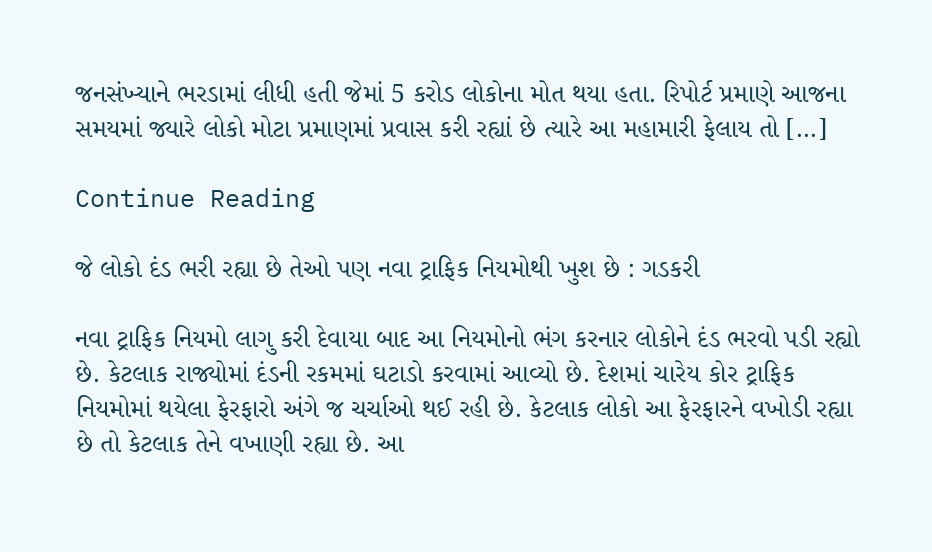જનસંખ્યાને ભરડામાં લીધી હતી જેમાં 5 કરોડ લોકોના મોત થયા હતા. રિપોર્ટ પ્રમાણે આજના સમયમાં જ્યારે લોકો મોટા પ્રમાણમાં પ્રવાસ કરી રહ્યાં છે ત્યારે આ મહામારી ફેલાય તો […]

Continue Reading

જે લોકો દંડ ભરી રહ્યા છે તેઓ પણ નવા ટ્રાફિક નિયમોથી ખુશ છે : ગડકરી

નવા ટ્રાફિક નિયમો લાગુ કરી દેવાયા બાદ આ નિયમોનો ભંગ કરનાર લોકોને દંડ ભરવો પડી રહ્યો છે. કેટલાક રાજ્યોમાં દંડની રકમમાં ઘટાડો કરવામાં આવ્યો છે. દેશમાં ચારેય કોર ટ્રાફિક નિયમોમાં થયેલા ફેરફારો અંગે જ ચર્ચાઓ થઈ રહી છે. કેટલાક લોકો આ ફેરફારને વખોડી રહ્યા છે તો કેટલાક તેને વખાણી રહ્યા છે. આ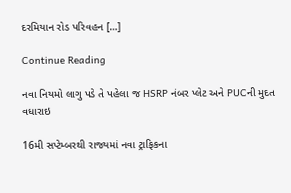દરમિયાન રોડ પરિવહન […]

Continue Reading

નવા નિયમો લાગુ પડે તે પહેલા જ HSRP નંબર પ્લેટ અને PUCની મુદત વધારાઇ

16મી સપ્ટેમ્બરથી રાજ્યમાં નવા ટ્રાફિકના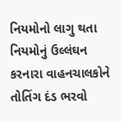નિયમોનો લાગુ થતા નિયમોનું ઉલ્લંઘન કરનારા વાહનચાલકોને તોતિંગ દંડ ભરવો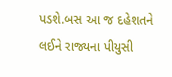પડશે.બસ આ જ દહેશતને લઈને રાજ્યના પીયુસી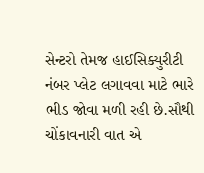સેન્ટરો તેમજ હાઈસિક્યુરીટી નંબર પ્લેટ લગાવવા માટે ભારે ભીડ જોવા મળી રહી છે.સૌથી ચોંકાવનારી વાત એ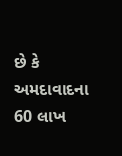છે કે અમદાવાદના 60 લાખ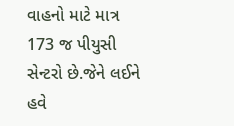વાહનો માટે માત્ર 173 જ પીયુસી સેન્ટરો છે.જેને લઈને હવે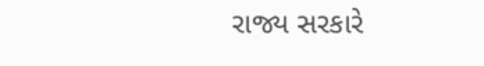રાજ્ય સરકારે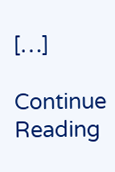[…]

Continue Reading